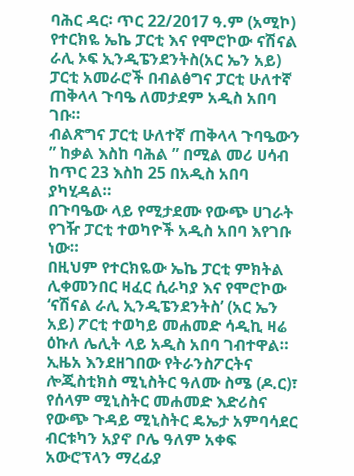ባሕር ዳር፡ ጥር 22/2017 ዓ.ም (አሚኮ) የተርክዬ ኤኬ ፓርቲ እና የሞሮኮው ናሽናል ራሊ ኦፍ ኢንዲፔንደንትስ(አር ኤን አይ) ፓርቲ አመራሮች በብልፅግና ፓርቲ ሁለተኛ ጠቅላላ ጉባዔ ለመታደም አዲስ አበባ ገቡ።
ብልጽግና ፓርቲ ሁለተኛ ጠቅላላ ጉባዔውን ” ከቃል እስከ ባሕል ” በሚል መሪ ሀሳብ ከጥር 23 እስከ 25 በአዲስ አበባ ያካሂዳል።
በጉባዔው ላይ የሚታደሙ የውጭ ሀገራት የገዥ ፓርቲ ተወካዮች አዲስ አበባ እየገቡ ነው።
በዚህም የተርክዬው ኤኬ ፓርቲ ምክትል ሊቀመንበር ዛፈር ሲራካያ እና የሞሮኮው ‘ናሽናል ራሊ ኢንዲፔንደንትስ’ (አር ኤን አይ) ፖርቲ ተወካይ መሐመድ ሳዲኪ ዛሬ ዕኩለ ሌሊት ላይ አዲስ አበባ ገብተዋል።
ኢዜአ እንደዘገበው የትራንስፖርትና ሎጂስቲክስ ሚኒስትር ዓለሙ ስሜ (ዶ.ር)፣ የሰላም ሚኒስትር መሐመድ እድሪስና የውጭ ጉዳይ ሚኒስትር ዴኤታ አምባሳደር ብርቱካን አያኖ ቦሌ ዓለም አቀፍ አውሮፕላን ማረፊያ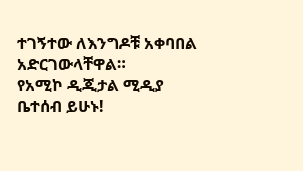ተገኝተው ለእንግዶቹ አቀባበል አድርገውላቸዋል።
የአሚኮ ዲጂታል ሚዲያ ቤተሰብ ይሁኑ!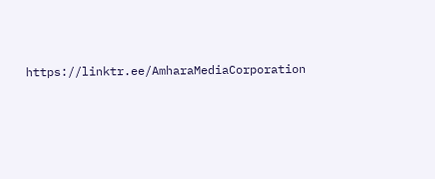https://linktr.ee/AmharaMediaCorporation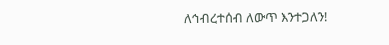ለኅብረተሰብ ለውጥ እንተጋለን!